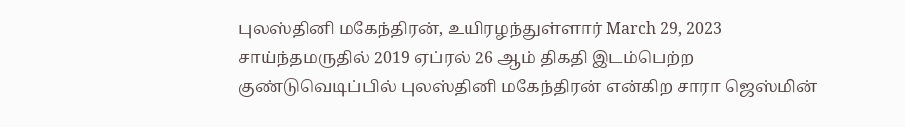புலஸ்தினி மகேந்திரன், உயிரழந்துள்ளார் March 29, 2023 சாய்ந்தமருதில் 2019 ஏப்ரல் 26 ஆம் திகதி இடம்பெற்ற குண்டுவெடிப்பில் புலஸ்தினி மகேந்திரன் என்கிற சாரா ஜெஸ்மின்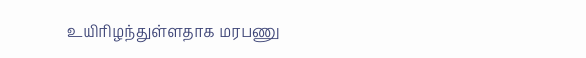உயிரிழந்துள்ளதாக மரபணு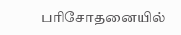பரிசோதனையில்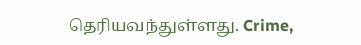தெரியவந்துள்ளது. Crime,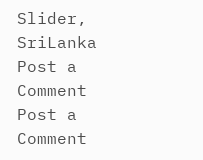Slider, SriLanka
Post a Comment
Post a Comment